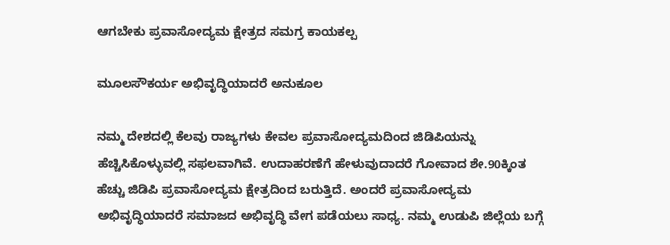ಆಗಬೇಕು ಪ್ರವಾಸೋದ್ಯಮ ಕ್ಷೇತ್ರದ ಸಮಗ್ರ ಕಾಯಕಲ್ಪ

ಮೂಲಸೌಕರ್ಯ ಅಭಿವೃದ್ಧಿಯಾದರೆ ಅನುಕೂಲ

ನಮ್ಮ ದೇಶದಲ್ಲಿ ಕೆಲವು ರಾಜ್ಯಗಳು ಕೇವಲ ಪ್ರವಾಸೋದ್ಯಮದಿಂದ ಜಿಡಿಪಿಯನ್ನು ಹೆಚ್ಚಿಸಿಕೊಳ್ಳುವಲ್ಲಿ ಸಫಲವಾಗಿವೆ. ಉದಾಹರಣೆಗೆ ಹೇಳುವುದಾದರೆ ಗೋವಾದ ಶೇ.90ಕ್ಕಿಂತ ಹೆಚ್ಚು ಜಿಡಿಪಿ ಪ್ರವಾಸೋದ್ಯಮ ಕ್ಷೇತ್ರದಿಂದ ಬರುತ್ತಿದೆ. ಅಂದರೆ ಪ್ರವಾಸೋದ್ಯಮ ಅಭಿವೃದ್ಧಿಯಾದರೆ ಸಮಾಜದ ಅಭಿವೃದ್ಧಿ ವೇಗ ಪಡೆಯಲು ಸಾಧ್ಯ. ನಮ್ಮ ಉಡುಪಿ ಜಿಲ್ಲೆಯ ಬಗ್ಗೆ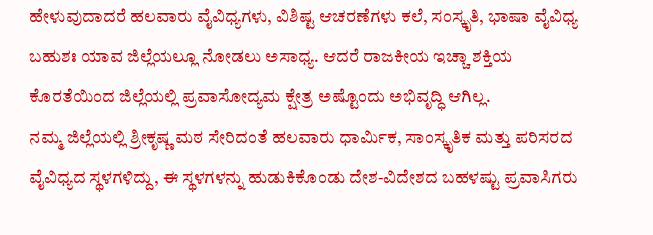ಹೇಳುವುದಾದರೆ ಹಲವಾರು ವೈವಿಧ್ಯಗಳು, ವಿಶಿಷ್ಟ ಆಚರಣೆಗಳು ಕಲೆ, ಸಂಸ್ಕೃತಿ, ಭಾಷಾ ವೈವಿಧ್ಯ ಬಹುಶಃ ಯಾವ ಜಿಲ್ಲೆಯಲ್ಲೂ ನೋಡಲು ಅಸಾಧ್ಯ. ಆದರೆ ರಾಜಕೀಯ ಇಚ್ಚಾ ಶಕ್ತಿಯ ಕೊರತೆಯಿಂದ ಜಿಲ್ಲೆಯಲ್ಲಿ ಪ್ರವಾಸೋದ್ಯಮ ಕ್ಷೇತ್ರ ಅಷ್ಟೊಂದು ಅಭಿವೃದ್ಧಿ ಆಗಿಲ್ಲ.
ನಮ್ಮ ಜಿಲ್ಲೆಯಲ್ಲಿ ಶ್ರೀಕೃಷ್ಣ ಮಠ ಸೇರಿದಂತೆ ಹಲವಾರು ಧಾರ್ಮಿಕ, ಸಾಂಸ್ಕೃತಿಕ ಮತ್ತು ಪರಿಸರದ ವೈವಿಧ್ಯದ ಸ್ಥಳಗಳಿದ್ದು, ಈ ಸ್ಥಳಗಳನ್ನು ಹುಡುಕಿಕೊಂಡು ದೇಶ-ವಿದೇಶದ ಬಹಳಷ್ಟು ಪ್ರವಾಸಿಗರು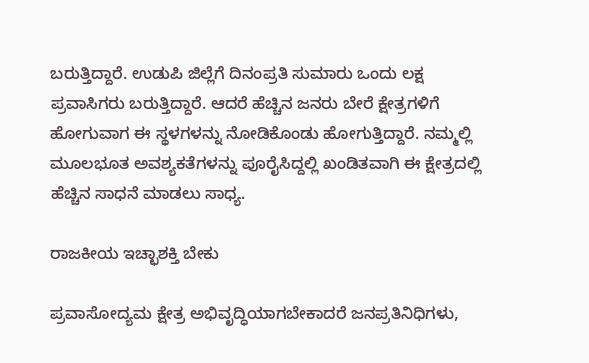ಬರುತ್ತಿದ್ದಾರೆ. ಉಡುಪಿ ಜಿಲ್ಲೆಗೆ ದಿನಂಪ್ರತಿ ಸುಮಾರು ಒಂದು ಲಕ್ಷ ಪ್ರವಾಸಿಗರು ಬರುತ್ತಿದ್ದಾರೆ. ಆದರೆ ಹೆಚ್ಚಿನ ಜನರು ಬೇರೆ ಕ್ಷೇತ್ರಗಳಿಗೆ ಹೋಗುವಾಗ ಈ ಸ್ಥಳಗಳನ್ನು ನೋಡಿಕೊಂಡು ಹೋಗುತ್ತಿದ್ದಾರೆ. ನಮ್ಮಲ್ಲಿ ಮೂಲಭೂತ ಅವಶ್ಯಕತೆಗಳನ್ನು ಪೂರೈಸಿದ್ದಲ್ಲಿ ಖಂಡಿತವಾಗಿ ಈ ಕ್ಷೇತ್ರದಲ್ಲಿ ಹೆಚ್ಚಿನ ಸಾಧನೆ ಮಾಡಲು ಸಾಧ್ಯ.

ರಾಜಕೀಯ ಇಚ್ಛಾಶಕ್ತಿ ಬೇಕು

ಪ್ರವಾಸೋದ್ಯಮ ಕ್ಷೇತ್ರ ಅಭಿವೃದ್ಧಿಯಾಗಬೇಕಾದರೆ ಜನಪ್ರತಿನಿಧಿಗಳು,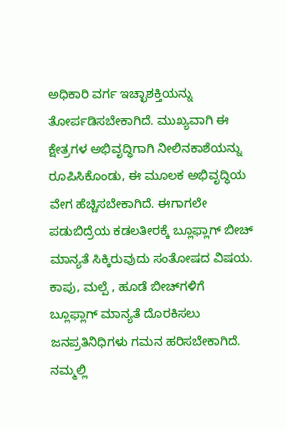ಅಧಿಕಾರಿ ವರ್ಗ ಇಚ್ಛಾಶಕ್ತಿಯನ್ನು ತೋರ್ಪಡಿಸಬೇಕಾಗಿದೆ. ಮುಖ್ಯವಾಗಿ ಈ ಕ್ಷೇತ್ರಗಳ ಅಭಿವೃದ್ಧಿಗಾಗಿ ನೀಲಿನಕಾಶೆಯನ್ನು ರೂಪಿಸಿಕೊಂಡು, ಈ ಮೂಲಕ ಅಭಿವೃದ್ಧಿಯ ವೇಗ ಹೆಚ್ಚಿಸಬೇಕಾಗಿದೆ. ಈಗಾಗಲೇ ಪಡುಬಿದ್ರೆಯ ಕಡಲತೀರಕ್ಕೆ ಬ್ಲೂಫ್ಲಾಗ್ ಬೀಚ್ ಮಾನ್ಯತೆ ಸಿಕ್ಕಿರುವುದು ಸಂತೋಷದ ವಿಷಯ. ಕಾಪು, ಮಲ್ಪೆ , ಹೂಡೆ ಬೀಚ್‌ಗಳಿಗೆ ಬ್ಲೂಫ್ಲಾಗ್ ಮಾನ್ಯತೆ ದೊರಕಿಸಲು ಜನಪ್ರತಿನಿಧಿಗಳು ಗಮನ ಹರಿಸಬೇಕಾಗಿದೆ. ನಮ್ಮಲ್ಲಿ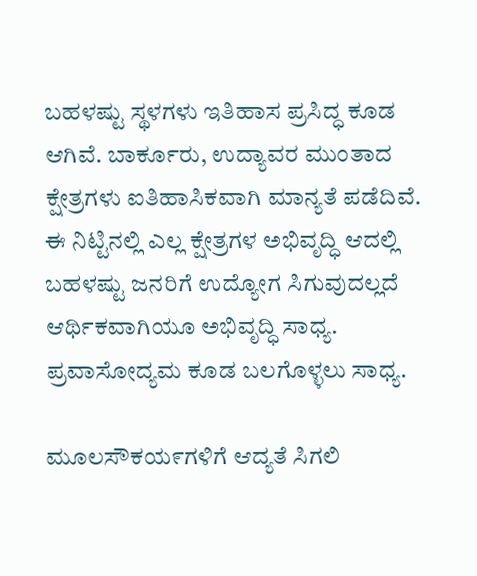ಬಹಳಷ್ಟು ಸ್ಥಳಗಳು ಇತಿಹಾಸ ಪ್ರಸಿದ್ಧ ಕೂಡ ಆಗಿವೆ. ಬಾರ್ಕೂರು, ಉದ್ಯಾವರ ಮುಂತಾದ ಕ್ಷೇತ್ರಗಳು ಐತಿಹಾಸಿಕವಾಗಿ ಮಾನ್ಯತೆ ಪಡೆದಿವೆ. ಈ ನಿಟ್ಟಿನಲ್ಲಿ ಎಲ್ಲ ಕ್ಷೇತ್ರಗಳ ಅಭಿವೃದ್ಧಿ ಆದಲ್ಲಿ ಬಹಳಷ್ಟು ಜನರಿಗೆ ಉದ್ಯೋಗ ಸಿಗುವುದಲ್ಲದೆ ಆರ್ಥಿಕವಾಗಿಯೂ ಅಭಿವೃದ್ಧಿ ಸಾಧ್ಯ. ಪ್ರವಾಸೋದ್ಯಮ ಕೂಡ ಬಲಗೊಳ್ಳಲು ಸಾಧ್ಯ.

ಮೂಲಸೌಕಯ೯ಗಳಿಗೆ ಆದ್ಯತೆ ಸಿಗಲಿ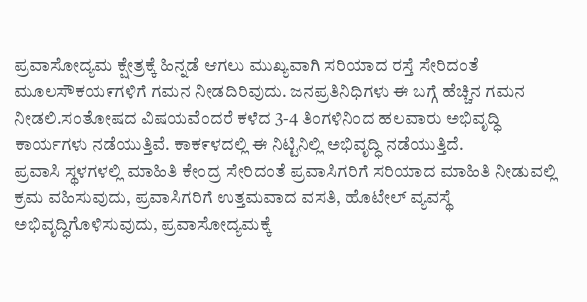ಪ್ರವಾಸೋದ್ಯಮ ಕ್ಷೇತ್ರಕ್ಕೆ ಹಿನ್ನಡೆ ಆಗಲು ಮುಖ್ಯವಾಗಿ ಸರಿಯಾದ ರಸ್ತೆ ಸೇರಿದಂತೆ ಮೂಲಸೌಕಯ೯ಗಳಿಗೆ ಗಮನ ನೀಡದಿರಿವುದು. ಜನಪ್ರತಿನಿಧಿಗಳು ಈ ಬಗ್ಗೆ ಹೆಚ್ಚಿನ ಗಮನ ನೀಡಲಿ.ಸಂತೋಷದ ವಿಷಯವೆಂದರೆ ಕಳೆದ 3-4 ತಿಂಗಳಿನಿಂದ ಹಲವಾರು ಅಭಿವೃದ್ಧಿ ಕಾರ್ಯಗಳು ನಡೆಯುತ್ತಿವೆ. ಕಾಕ೯ಳದಲ್ಲಿ ಈ ನಿಟ್ಟಿನಿಲ್ಲಿ ಅಭಿವೃದ್ಧಿ ನಡೆಯುತ್ತಿದೆ.
ಪ್ರವಾಸಿ ಸ್ಥಳಗಳಲ್ಲಿ ಮಾಹಿತಿ ಕೇಂದ್ರ ಸೇರಿದಂತೆ ಪ್ರವಾಸಿಗರಿಗೆ ಸರಿಯಾದ ಮಾಹಿತಿ ನೀಡುವಲ್ಲಿ ಕ್ರಮ ವಹಿಸುವುದು, ಪ್ರವಾಸಿಗರಿಗೆ ಉತ್ತಮವಾದ ವಸತಿ, ಹೊಟೇಲ್ ವ್ಯವಸ್ಥೆ ಅಭಿವೃದ್ಧಿಗೊಳಿಸುವುದು, ಪ್ರವಾಸೋದ್ಯಮಕ್ಕೆ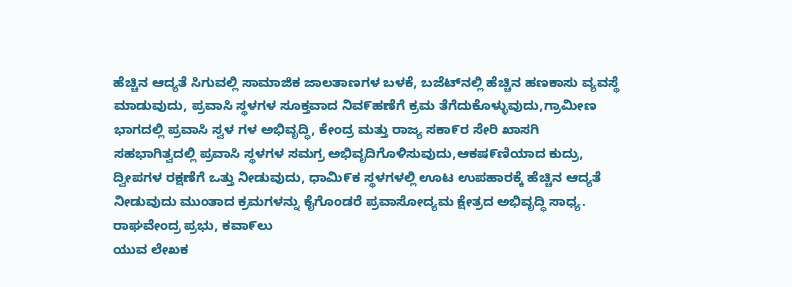ಹೆಚ್ಚಿನ ಆದ್ಯತೆ ಸಿಗುವಲ್ಲಿ ಸಾಮಾಜಿಕ ಜಾಲತಾಣಗಳ ಬಳಕೆ, ಬಜೆಟ್‌ನಲ್ಲಿ ಹೆಚ್ಚಿನ ಹಣಕಾಸು ವ್ಯವಸ್ಥೆ ಮಾಡುವುದು, ಪ್ರವಾಸಿ ಸ್ಥಳಗಳ ಸೂಕ್ತವಾದ ನಿವ೯ಹಣೆಗೆ ಕ್ರಮ ತೆಗೆದುಕೊಳ್ಳುವುದು,ಗ್ರಾಮೀಣ ಭಾಗದಲ್ಲಿ ಪ್ರವಾಸಿ ಸ್ವಳ ಗಳ ಅಭಿವೃದ್ಧಿ, ಕೇಂದ್ರ ಮತ್ತು ರಾಜ್ಯ ಸಕಾ೯ರ ಸೇರಿ ಖಾಸಗಿ ಸಹಭಾಗಿತ್ವದಲ್ಲಿ ಪ್ರವಾಸಿ ಸ್ಥಳಗಳ ಸಮಗ್ರ ಅಭಿವೃದಿಗೊಳಿಸುವುದು,ಆಕಷ೯ಣಿಯಾದ ಕುದ್ರು, ದ್ವೀಪಗಳ ರಕ್ಷಣೆಗೆ ಒತ್ತು ನೀಡುವುದು, ಧಾಮಿ೯ಕ ಸ್ಥಳಗಳಲ್ಲಿ ಊಟ ಉಪಹಾರಕ್ಕೆ ಹೆಚ್ಚಿನ ಆದ್ಯತೆ ನೀಡುವುದು ಮುಂತಾದ ಕ್ರಮಗಳನ್ನು ಕೈಗೊಂಡರೆ ಪ್ರವಾಸೋದ್ಯಮ ಕ್ಷೇತ್ರದ ಅಭಿವೃದ್ಧಿ ಸಾಧ್ಯ.
ರಾಘವೇಂದ್ರ ಪ್ರಭು, ಕವಾ೯ಲು
ಯುವ ಲೇಖಕ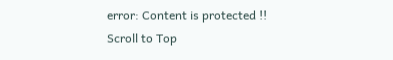error: Content is protected !!
Scroll to Top